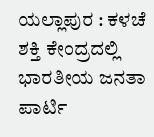ಯಲ್ಲಾಪುರ : ಕಳಚೆ ಶಕ್ತಿ ಕೇಂದ್ರದಲ್ಲಿ ಭಾರತೀಯ ಜನತಾ ಪಾರ್ಟಿ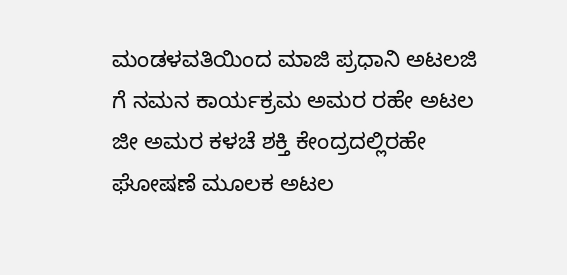ಮಂಡಳವತಿಯಿಂದ ಮಾಜಿ ಪ್ರಧಾನಿ ಅಟಲಜಿ ಗೆ ನಮನ ಕಾರ್ಯಕ್ರಮ ಅಮರ ರಹೇ ಅಟಲ ಜೀ ಅಮರ ಕಳಚೆ ಶಕ್ತಿ ಕೇಂದ್ರದಲ್ಲಿರಹೇ ಘೋಷಣೆ ಮೂಲಕ ಅಟಲ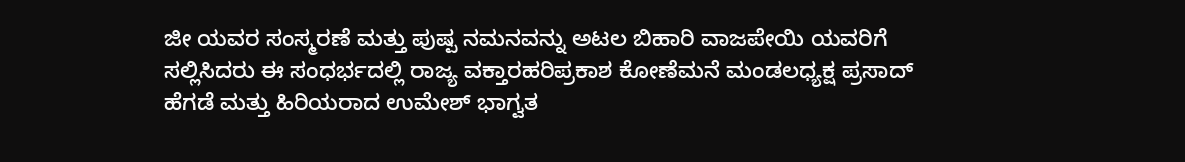ಜೀ ಯವರ ಸಂಸ್ಮರಣೆ ಮತ್ತು ಪುಷ್ಪ ನಮನವನ್ನು ಅಟಲ ಬಿಹಾರಿ ವಾಜಪೇಯಿ ಯವರಿಗೆ ಸಲ್ಲಿಸಿದರು ಈ ಸಂಧರ್ಭದಲ್ಲಿ ರಾಜ್ಯ ವಕ್ತಾರಹರಿಪ್ರಕಾಶ ಕೋಣೆಮನೆ ಮಂಡಲಧ್ಯಕ್ಷ ಪ್ರಸಾದ್ ಹೆಗಡೆ ಮತ್ತು ಹಿರಿಯರಾದ ಉಮೇಶ್ ಭಾಗ್ವತ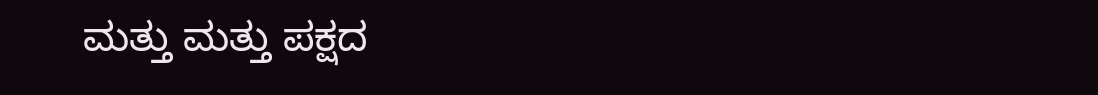ಮತ್ತು ಮತ್ತು ಪಕ್ಷದ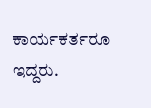ಕಾರ್ಯಕರ್ತರೂ ಇದ್ದರು.